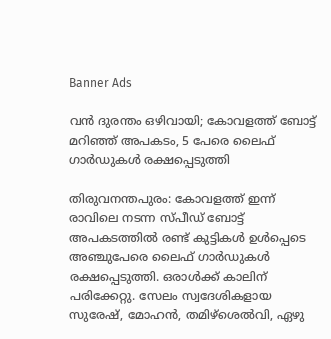Banner Ads

വൻ ദുരന്തം ഒഴിവായി; കോവളത്ത് ബോട്ട് മറിഞ്ഞ് അപകടം, 5 പേരെ ലൈഫ് ഗാർഡുകൾ രക്ഷപ്പെടുത്തി

തിരുവനന്തപുരം: കോവളത്ത് ഇന്ന് രാവിലെ നടന്ന സ്പീഡ് ബോട്ട് അപകടത്തിൽ രണ്ട് കുട്ടികൾ ഉൾപ്പെടെ അഞ്ചുപേരെ ലൈഫ് ഗാർഡുകൾ രക്ഷപ്പെടുത്തി. ഒരാൾക്ക് കാലിന് പരിക്കേറ്റു. സേലം സ്വദേശികളായ സുരേഷ്, മോഹൻ, തമിഴ്ശെൽവി, ഏഴു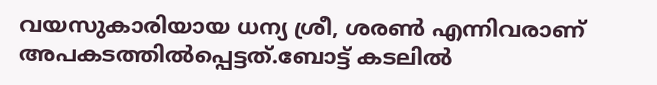വയസുകാരിയായ ധന്യ ശ്രീ, ശരൺ എന്നിവരാണ് അപകടത്തിൽപ്പെട്ടത്.ബോട്ട് കടലിൽ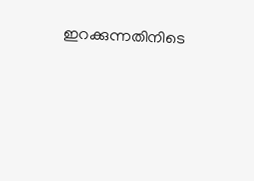ഇറക്കുന്നതിനിടെ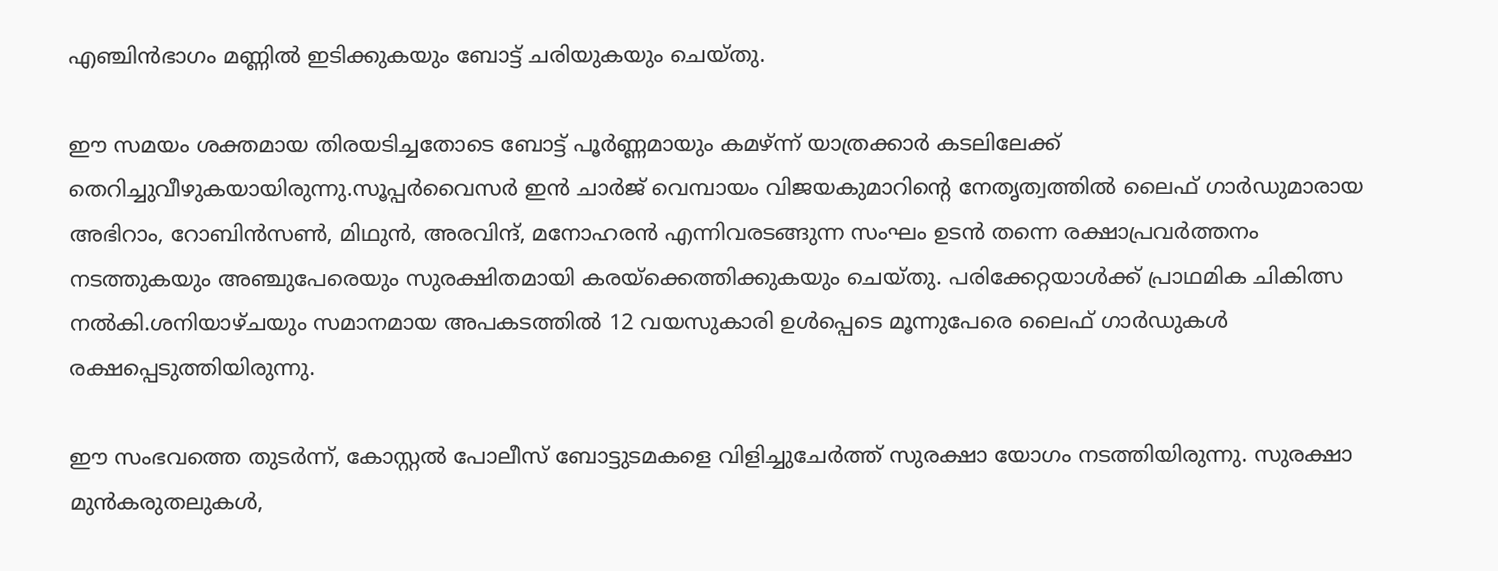എഞ്ചിൻഭാഗം മണ്ണിൽ ഇടിക്കുകയും ബോട്ട് ചരിയുകയും ചെയ്തു.

ഈ സമയം ശക്തമായ തിരയടിച്ചതോടെ ബോട്ട് പൂർണ്ണമായും കമഴ്ന്ന് യാത്രക്കാർ കടലിലേക്ക് തെറിച്ചുവീഴുകയായിരുന്നു.സൂപ്പർവൈസർ ഇൻ ചാർജ് വെമ്പായം വിജയകുമാറിൻ്റെ നേതൃത്വത്തിൽ ലൈഫ് ഗാർഡുമാരായ അഭിറാം, റോബിൻസൺ, മിഥുൻ, അരവിന്ദ്, മനോഹരൻ എന്നിവരടങ്ങുന്ന സംഘം ഉടൻ തന്നെ രക്ഷാപ്രവർത്തനം നടത്തുകയും അഞ്ചുപേരെയും സുരക്ഷിതമായി കരയ്‌ക്കെത്തിക്കുകയും ചെയ്തു. പരിക്കേറ്റയാൾക്ക് പ്രാഥമിക ചികിത്സ നൽകി.ശനിയാഴ്ചയും സമാനമായ അപകടത്തിൽ 12 വയസുകാരി ഉൾപ്പെടെ മൂന്നുപേരെ ലൈഫ് ഗാർഡുകൾ രക്ഷപ്പെടുത്തിയിരുന്നു.

ഈ സംഭവത്തെ തുടർന്ന്, കോസ്റ്റൽ പോലീസ് ബോട്ടുടമകളെ വിളിച്ചുചേർത്ത് സുരക്ഷാ യോഗം നടത്തിയിരുന്നു. സുരക്ഷാ മുൻകരുതലുകൾ,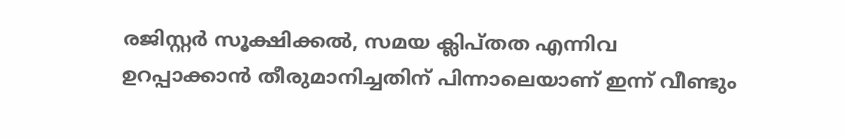രജിസ്റ്റർ സൂക്ഷിക്കൽ, സമയ ക്ലിപ്തത എന്നിവ ഉറപ്പാക്കാൻ തീരുമാനിച്ചതിന് പിന്നാലെയാണ് ഇന്ന് വീണ്ടും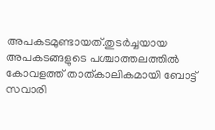അപകടമുണ്ടായത്.തുടർച്ചയായ അപകടങ്ങളുടെ പശ്ചാത്തലത്തിൽ കോവളത്ത് താത്കാലികമായി ബോട്ട് സവാരി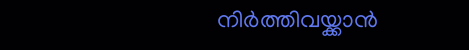നിർത്തിവയ്ക്കാൻ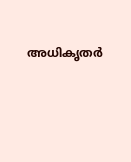അധികൃതർ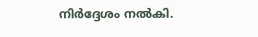നിർദ്ദേശം നൽകി.